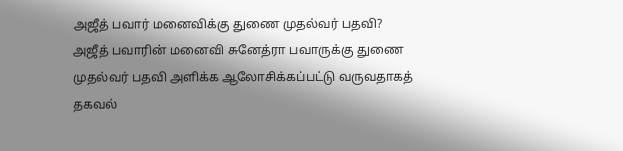அஜீத் பவார் மனைவிக்கு துணை முதல்வர் பதவி?
அஜீத் பவாரின் மனைவி சுனேத்ரா பவாருக்கு துணை முதல்வர் பதவி அளிக்க ஆலோசிக்கப்பட்டு வருவதாகத் தகவல்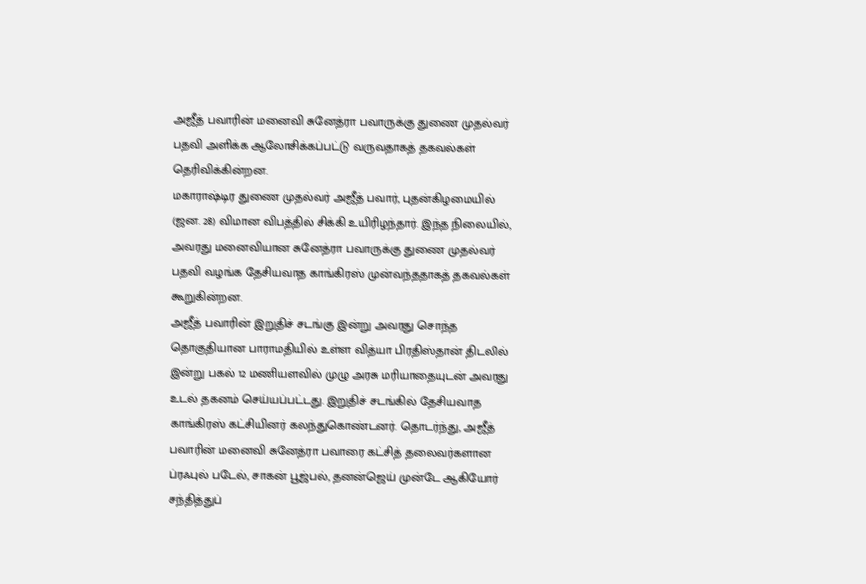அஜீத் பவாரின் மனைவி சுனேத்ரா பவாருக்கு துணை முதல்வர் பதவி அளிக்க ஆலோசிக்கப்பட்டு வருவதாகத் தகவல்கள் தெரிவிக்கின்றன.
மகாராஷ்டிர துணை முதல்வர் அஜீத் பவார், புதன்கிழமையில் (ஜன. 28) விமான விபத்தில் சிக்கி உயிரிழந்தார். இந்த நிலையில், அவரது மனைவியான சுனேத்ரா பவாருக்கு துணை முதல்வர் பதவி வழங்க தேசியவாத காங்கிரஸ் முன்வந்ததாகத் தகவல்கள் கூறுகின்றன.
அஜீத் பவாரின் இறுதிச் சடங்கு இன்று அவரது சொந்த தொகுதியான பாராமதியில் உள்ள வித்யா பிரதிஸ்தான் திடலில் இன்று பகல் 12 மணியளவில் முழு அரசு மரியாதையுடன் அவரது உடல் தகனம் செய்யப்பட்டது. இறுதிச் சடங்கில் தேசியவாத காங்கிரஸ் கட்சியினர் கலந்துகொண்டனர். தொடர்ந்து, அஜீத் பவாரின் மனைவி சுனேத்ரா பவாரை கட்சித் தலைவர்களான ப்ரஃபுல் படேல், சாகன் பூஜ்பல், தனன்ஜெய் முன்டே ஆகியோர் சந்தித்துப்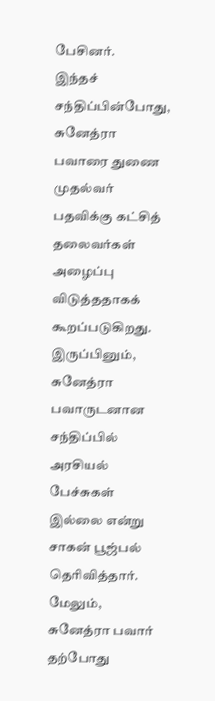பேசினர்.
இந்தச் சந்திப்பின்போது, சுனேத்ரா பவாரை துணை முதல்வர் பதவிக்கு கட்சித் தலைவர்கள் அழைப்பு விடுத்ததாகக் கூறப்படுகிறது.
இருப்பினும், சுனேத்ரா பவாருடனான சந்திப்பில் அரசியல் பேச்சுகள் இல்லை என்று சாகன் பூஜ்பல் தெரிவித்தார்.
மேலும், சுனேத்ரா பவார் தற்போது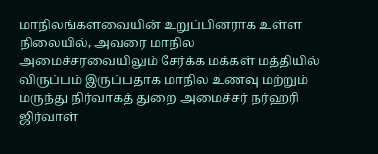மாநிலங்களவையின் உறுப்பினராக உள்ள நிலையில், அவரை மாநில அமைச்சரவையிலும் சேர்க்க மக்கள் மத்தியில் விருப்பம் இருப்பதாக மாநில உணவு மற்றும் மருந்து நிர்வாகத் துறை அமைச்சர் நர்ஹரி ஜிர்வாள்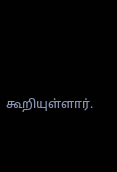கூறியுள்ளார்.